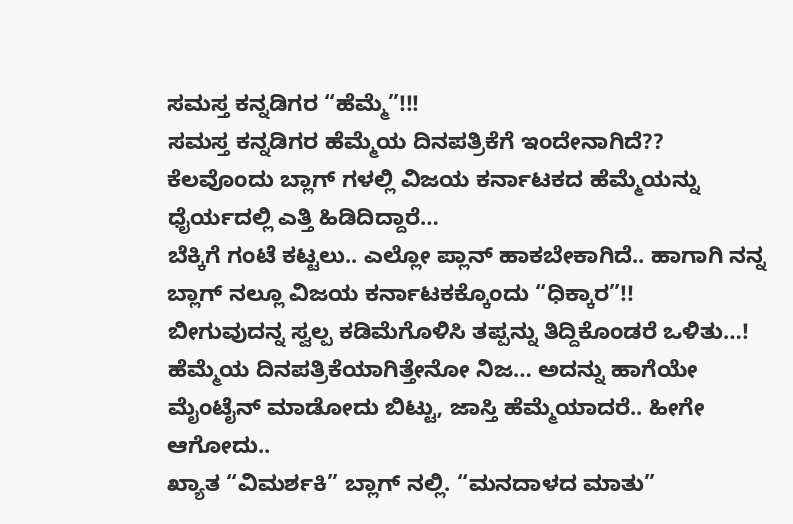ಸಮಸ್ತ ಕನ್ನಡಿಗರ “ಹೆಮ್ಮೆ”!!!
ಸಮಸ್ತ ಕನ್ನಡಿಗರ ಹೆಮ್ಮೆಯ ದಿನಪತ್ರಿಕೆಗೆ ಇಂದೇನಾಗಿದೆ??
ಕೆಲವೊಂದು ಬ್ಲಾಗ್ ಗಳಲ್ಲಿ ವಿಜಯ ಕರ್ನಾಟಕದ ಹೆಮ್ಮೆಯನ್ನು ಧೈರ್ಯದಲ್ಲಿ ಎತ್ತಿ ಹಿಡಿದಿದ್ದಾರೆ…
ಬೆಕ್ಕಿಗೆ ಗಂಟೆ ಕಟ್ಟಲು.. ಎಲ್ಲೋ ಪ್ಲಾನ್ ಹಾಕಬೇಕಾಗಿದೆ.. ಹಾಗಾಗಿ ನನ್ನ ಬ್ಲಾಗ್ ನಲ್ಲೂ ವಿಜಯ ಕರ್ನಾಟಕಕ್ಕೊಂದು “ಧಿಕ್ಕಾರ”!!
ಬೀಗುವುದನ್ನ ಸ್ವಲ್ಪ ಕಡಿಮೆಗೊಳಿಸಿ ತಪ್ಪನ್ನು ತಿದ್ದಿಕೊಂಡರೆ ಒಳಿತು…!
ಹೆಮ್ಮೆಯ ದಿನಪತ್ರಿಕೆಯಾಗಿತ್ತೇನೋ ನಿಜ… ಅದನ್ನು ಹಾಗೆಯೇ ಮೈಂಟೈನ್ ಮಾಡೋದು ಬಿಟ್ಟು, ಜಾಸ್ತಿ ಹೆಮ್ಮೆಯಾದರೆ.. ಹೀಗೇ ಆಗೋದು..
ಖ್ಯಾತ “ವಿಮರ್ಶಕಿ” ಬ್ಲಾಗ್ ನಲ್ಲಿ. “ಮನದಾಳದ ಮಾತು”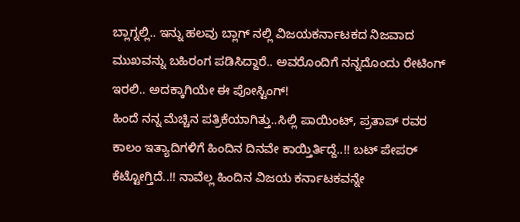ಬ್ಲಾಗ್ನಲ್ಲಿ.. ಇನ್ನು ಹಲವು ಬ್ಲಾಗ್ ನಲ್ಲಿ ವಿಜಯಕರ್ನಾಟಕದ ನಿಜವಾದ ಮುಖವನ್ನು ಬಹಿರಂಗ ಪಡಿಸಿದ್ದಾರೆ.. ಅವರೊಂದಿಗೆ ನನ್ನದೊಂದು ರೇಟಿಂಗ್ ಇರಲಿ.. ಅದಕ್ಕಾಗಿಯೇ ಈ ಪೋಸ್ಟಿಂಗ್!
ಹಿಂದೆ ನನ್ನ ಮೆಚ್ಚಿನ ಪತ್ರಿಕೆಯಾಗಿತ್ತು..ಸಿಲ್ಲಿ ಪಾಯಿಂಟ್, ಪ್ರತಾಪ್ ರವರ ಕಾಲಂ ಇತ್ಯಾದಿಗಳಿಗೆ ಹಿಂದಿನ ದಿನವೇ ಕಾಯ್ತಿರ್ತಿದ್ದೆ..!! ಬಟ್ ಪೇಪರ್ ಕೆಟ್ಟೋಗ್ತಿದೆ..!! ನಾವೆಲ್ಲ ಹಿಂದಿನ ವಿಜಯ ಕರ್ನಾಟಕವನ್ನೇ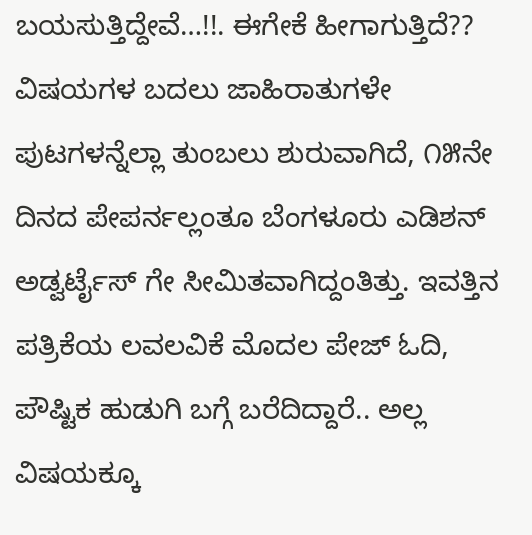ಬಯಸುತ್ತಿದ್ದೇವೆ…!!. ಈಗೇಕೆ ಹೀಗಾಗುತ್ತಿದೆ?? ವಿಷಯಗಳ ಬದಲು ಜಾಹಿರಾತುಗಳೇ ಪುಟಗಳನ್ನೆಲ್ಲಾ ತುಂಬಲು ಶುರುವಾಗಿದೆ, ೧೫ನೇ ದಿನದ ಪೇಪರ್ನಲ್ಲಂತೂ ಬೆಂಗಳೂರು ಎಡಿಶನ್ ಅಡ್ವರ್ಟೈಸ್ ಗೇ ಸೀಮಿತವಾಗಿದ್ದಂತಿತ್ತು. ಇವತ್ತಿನ ಪತ್ರಿಕೆಯ ಲವಲವಿಕೆ ಮೊದಲ ಪೇಜ್ ಓದಿ, ಪೌಷ್ಟಿಕ ಹುಡುಗಿ ಬಗ್ಗೆ ಬರೆದಿದ್ದಾರೆ.. ಅಲ್ಲ ವಿಷಯಕ್ಕೂ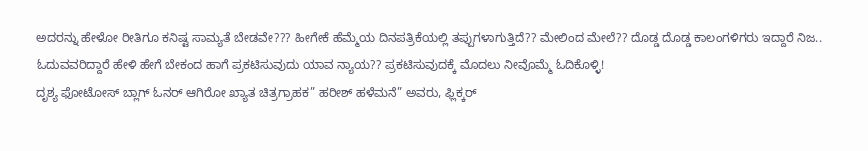ಅದರನ್ನು ಹೇಳೋ ರೀತಿಗೂ ಕನಿಷ್ಟ ಸಾಮ್ಯತೆ ಬೇಡವೇ??? ಹೀಗೇಕೆ ಹೆಮ್ಮೆಯ ದಿನಪತ್ರಿಕೆಯಲ್ಲಿ ತಪ್ಪುಗಳಾಗುತ್ತಿದೆ?? ಮೇಲಿಂದ ಮೇಲೆ?? ದೊಡ್ಡ ದೊಡ್ಡ ಕಾಲಂಗಳಿಗರು ಇದ್ದಾರೆ ನಿಜ.. ಓದುವವರಿದ್ದಾರೆ ಹೇಳಿ ಹೇಗೆ ಬೇಕಂದ ಹಾಗೆ ಪ್ರಕಟಿಸುವುದು ಯಾವ ನ್ಯಾಯ?? ಪ್ರಕಟಿಸುವುದಕ್ಕೆ ಮೊದಲು ನೀವೊಮ್ಮೆ ಓದಿಕೊಳ್ಳಿ!
ದೃಶ್ಯ ಫೋಟೋಸ್ ಬ್ಲಾಗ್ ಓನರ್ ಆಗಿರೋ ಖ್ಯಾತ ಚಿತ್ರಗ್ರಾಹಕ” ಹರೀಶ್ ಹಳೆಮನೆ” ಅವರು, ಫ್ಲಿಕ್ಕರ್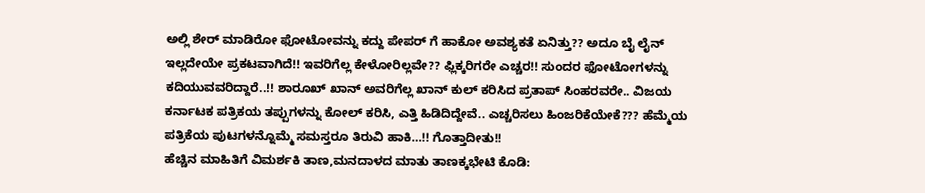ಅಲ್ಲಿ ಶೇರ್ ಮಾಡಿರೋ ಫೋಟೋವನ್ನು ಕದ್ದು ಪೇಪರ್ ಗೆ ಹಾಕೋ ಅವಶ್ಯಕತೆ ಏನಿತ್ತು?? ಅದೂ ಬೈ ಲೈನ್ ಇಲ್ಲದೇಯೇ ಪ್ರಕಟವಾಗಿದೆ!! ಇವರಿಗೆಲ್ಲ ಕೇಳೋರಿಲ್ಲವೇ?? ಫ್ಲಿಕ್ಕರಿಗರೇ ಎಚ್ಚರ!! ಸುಂದರ ಫೋಟೋಗಳನ್ನು ಕದಿಯುವವರಿದ್ದಾರೆ..!! ಶಾರೂಖ್ ಖಾನ್ ಅವರಿಗೆಲ್ಲ ಖಾನ್ ಕುಲ್ ಕರಿಸಿದ ಪ್ರತಾಪ್ ಸಿಂಹರವರೇ.. ವಿಜಯ ಕರ್ನಾಟಕ ಪತ್ರಿಕಯ ತಪ್ಪುಗಳನ್ನು ಕೋಲ್ ಕರಿಸಿ, ಎತ್ತಿ ಹಿಡಿದಿದ್ದೇವೆ.. ಎಚ್ಚರಿಸಲು ಹಿಂಜರಿಕೆಯೇಕೆ??? ಹೆಮ್ಮೆಯ ಪತ್ರಿಕೆಯ ಪುಟಗಳನ್ನೊಮ್ಮೆ ಸಮಸ್ತರೂ ತಿರುವಿ ಹಾಕಿ…!! ಗೊತ್ತಾದೀತು!!
ಹೆಚ್ಚಿನ ಮಾಹಿತಿಗೆ ವಿಮರ್ಶಕಿ ತಾಣ,ಮನದಾಳದ ಮಾತು ತಾಣಕ್ಕಭೇಟಿ ಕೊಡಿ: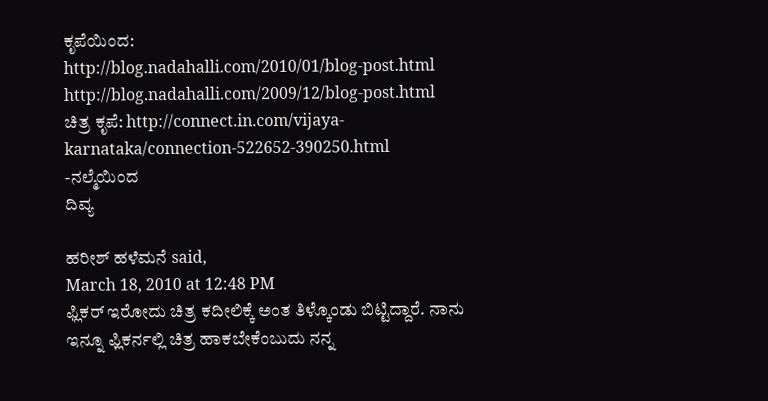ಕೃಪೆಯಿಂದ:
http://blog.nadahalli.com/2010/01/blog-post.html
http://blog.nadahalli.com/2009/12/blog-post.html
ಚಿತ್ರ ಕೃಪೆ: http://connect.in.com/vijaya-karnataka/connection-522652-390250.html
-ನಲ್ಮೆಯಿಂದ
ದಿವ್ಯ

ಹರೀಶ್ ಹಳೆಮನೆ said,
March 18, 2010 at 12:48 PM
ಫ್ಲಿಕರ್ ಇರೋದು ಚಿತ್ರ ಕದೀಲಿಕ್ಕೆ ಅಂತ ತಿಳ್ಕೊಂಡು ಬಿಟ್ಟಿದ್ದಾರೆ. ನಾನು ಇನ್ನೂ ಫ್ಲಿಕರ್ನಲ್ಲಿ ಚಿತ್ರ ಹಾಕಬೇಕೆಂಬುದು ನನ್ನ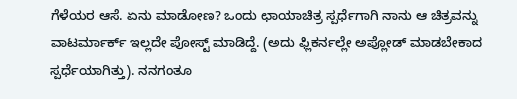ಗೆಳೆಯರ ಆಸೆ. ಏನು ಮಾಡೋಣ? ಒಂದು ಛಾಯಾಚಿತ್ರ ಸ್ಪರ್ಧೆಗಾಗಿ ನಾನು ಆ ಚಿತ್ರವನ್ನು ವಾಟರ್ಮಾರ್ಕ್ ಇಲ್ಲದೇ ಪೋಸ್ಟ್ ಮಾಡಿದ್ದೆ. (ಅದು ಫ್ಲಿಕರ್ನಲ್ಲೇ ಅಪ್ಲೋಡ್ ಮಾಡಬೇಕಾದ ಸ್ಪರ್ಧೆಯಾಗಿತ್ತು). ನನಗಂತೂ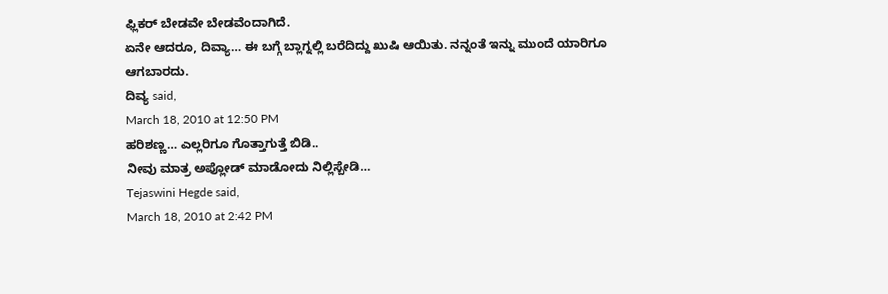ಫ್ಲಿಕರ್ ಬೇಡವೇ ಬೇಡವೆಂದಾಗಿದೆ.
ಏನೇ ಆದರೂ, ದಿವ್ಯಾ… ಈ ಬಗ್ಗೆ ಬ್ಲಾಗ್ನಲ್ಲಿ ಬರೆದಿದ್ದು ಖುಷಿ ಆಯಿತು. ನನ್ನಂತೆ ಇನ್ನು ಮುಂದೆ ಯಾರಿಗೂ ಆಗಬಾರದು.
ದಿವ್ಯ said,
March 18, 2010 at 12:50 PM
ಹರಿಶಣ್ಣ… ಎಲ್ಲರಿಗೂ ಗೊತ್ತಾಗುತ್ತೆ ಬಿಡಿ..
ನೀವು ಮಾತ್ರ ಅಪ್ಲೋಡ್ ಮಾಡೋದು ನಿಲ್ಲಿಸ್ಬೇಡಿ…
Tejaswini Hegde said,
March 18, 2010 at 2:42 PM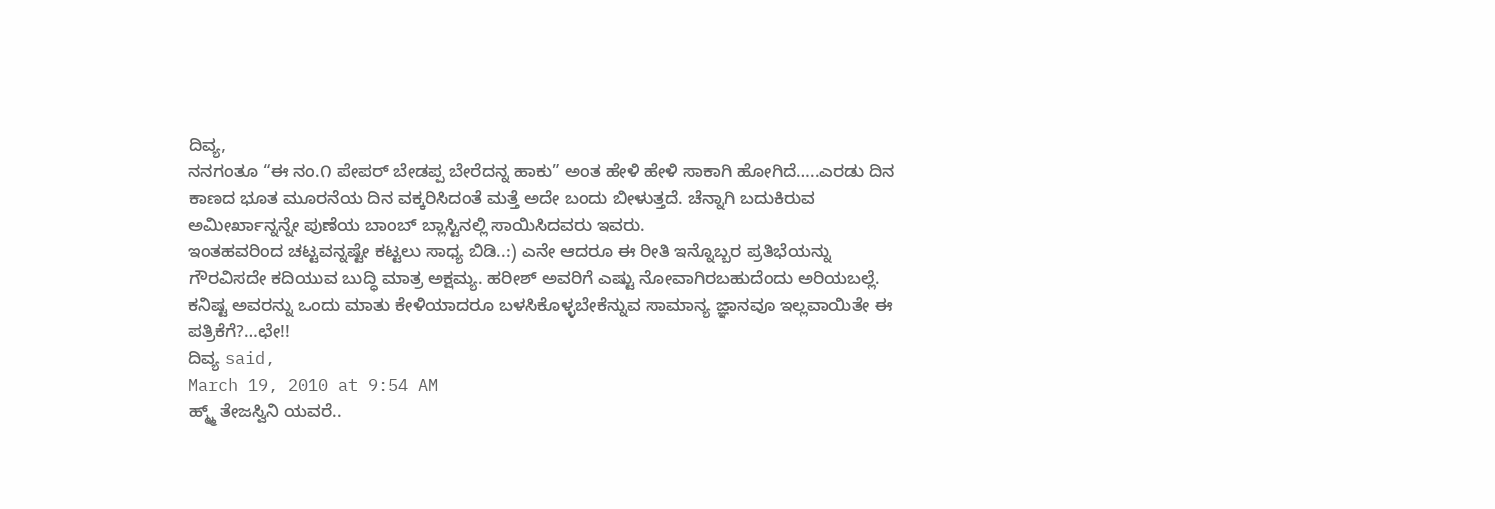ದಿವ್ಯ,
ನನಗಂತೂ “ಈ ನಂ.೧ ಪೇಪರ್ ಬೇಡಪ್ಪ ಬೇರೆದನ್ನ ಹಾಕು” ಅಂತ ಹೇಳಿ ಹೇಳಿ ಸಾಕಾಗಿ ಹೋಗಿದೆ…..ಎರಡು ದಿನ ಕಾಣದ ಭೂತ ಮೂರನೆಯ ದಿನ ವಕ್ಕರಿಸಿದಂತೆ ಮತ್ತೆ ಅದೇ ಬಂದು ಬೀಳುತ್ತದೆ. ಚೆನ್ನಾಗಿ ಬದುಕಿರುವ ಅಮೀರ್ಖಾನ್ನನ್ನೇ ಪುಣೆಯ ಬಾಂಬ್ ಬ್ಲಾಸ್ಟಿನಲ್ಲಿ ಸಾಯಿಸಿದವರು ಇವರು.
ಇಂತಹವರಿಂದ ಚಟ್ಟವನ್ನಷ್ಟೇ ಕಟ್ಟಲು ಸಾಧ್ಯ ಬಿಡಿ..:) ಎನೇ ಆದರೂ ಈ ರೀತಿ ಇನ್ನೊಬ್ಬರ ಪ್ರತಿಭೆಯನ್ನು ಗೌರವಿಸದೇ ಕದಿಯುವ ಬುದ್ಧಿ ಮಾತ್ರ ಅಕ್ಷಮ್ಯ. ಹರೀಶ್ ಅವರಿಗೆ ಎಷ್ಟು ನೋವಾಗಿರಬಹುದೆಂದು ಅರಿಯಬಲ್ಲೆ. ಕನಿಷ್ಟ ಅವರನ್ನು ಒಂದು ಮಾತು ಕೇಳಿಯಾದರೂ ಬಳಸಿಕೊಳ್ಳಬೇಕೆನ್ನುವ ಸಾಮಾನ್ಯ ಜ್ಞಾನವೂ ಇಲ್ಲವಾಯಿತೇ ಈ ಪತ್ರಿಕೆಗೆ?…ಛೇ!!
ದಿವ್ಯ said,
March 19, 2010 at 9:54 AM
ಹ್ಮ್ಮ್ ತೇಜಸ್ವಿನಿ ಯವರೆ..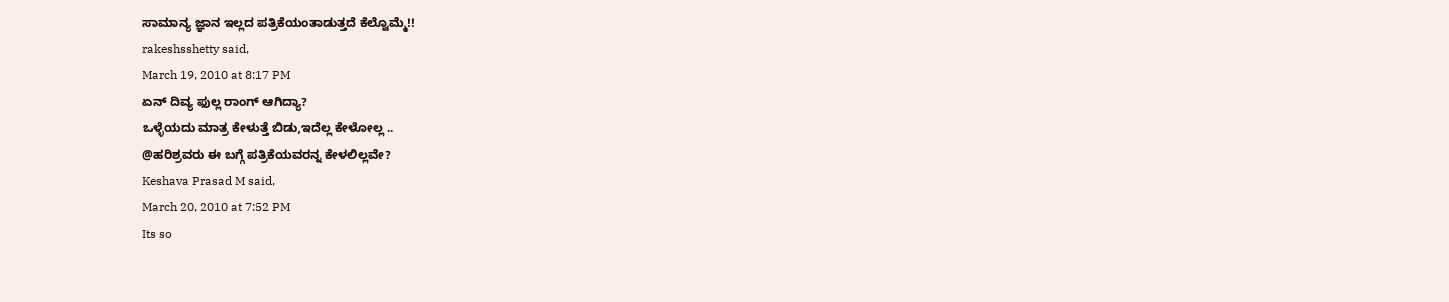ಸಾಮಾನ್ಯ ಜ್ಞಾನ ಇಲ್ಲದ ಪತ್ರಿಕೆಯಂತಾಡುತ್ತದೆ ಕೆಲ್ವೊಮ್ಮೆ!!
rakeshsshetty said,
March 19, 2010 at 8:17 PM
ಏನ್ ದಿವ್ಯ ಫುಲ್ಲ ರಾಂಗ್ ಆಗಿದ್ಯಾ?
ಒಳ್ಳೆಯದು ಮಾತ್ರ ಕೇಳುತ್ತೆ ಬಿಡು,ಇದೆಲ್ಲ ಕೇಳೋಲ್ಲ ..
@ಹರಿಶ್ರವರು ಈ ಬಗ್ಗೆ ಪತ್ರಿಕೆಯವರನ್ನ ಕೇಳಲಿಲ್ಲವೇ?
Keshava Prasad M said,
March 20, 2010 at 7:52 PM
Its so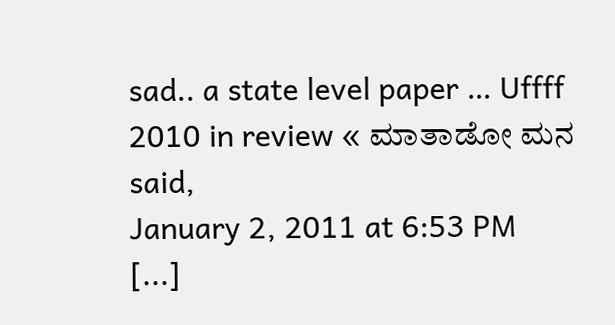sad.. a state level paper … Uffff
2010 in review « ಮಾತಾಡೋ ಮನ said,
January 2, 2011 at 6:53 PM
[...]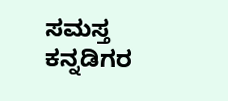ಸಮಸ್ತ ಕನ್ನಡಿಗರ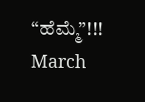“ಹೆಮ್ಮೆ”!!! March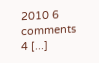2010 6 comments 4 [...]